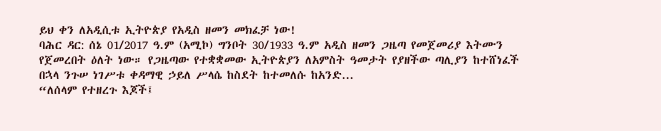ይህ ቀን ለአዲሲቱ ኢትዮጵያ የአዲስ ዘመን መክፈቻ ነው!
ባሕር ዳር: ሰኔ 01/2017 ዓ.ም (አሚኮ) ግንቦት 30/1933 ዓ.ም አዲስ ዘመን ጋዜጣ የመጀመሪያ እትሙን የጀመረበት ዕለት ነው። የጋዜጣው የተቋቋመው ኢትዮጵያን ለአምስት ዓመታት የያዘችው ጣሊያን ከተሸነፈች በኋላ ንጉሠ ነገሥቱ ቀዳማዊ ኃይለ ሥላሴ ከስደት ከተመለሱ ከአንድ...
“ለሰላም የተዘረጉ እጆች፤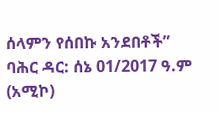ሰላምን የሰበኩ አንደበቶች”
ባሕር ዳር: ሰኔ 01/2017 ዓ.ም (አሚኮ)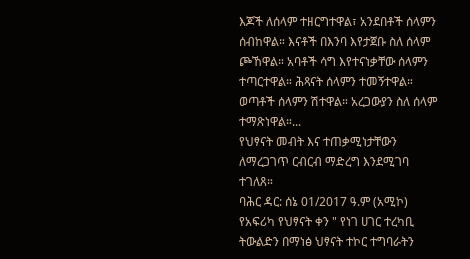እጆች ለሰላም ተዘርግተዋል፣ አንደበቶች ሰላምን ሰብከዋል። እናቶች በእንባ እየታጀቡ ስለ ሰላም ጮኸዋል። አባቶች ሳግ እየተናነቃቸው ሰላምን ተጣርተዋል። ሕጻናት ሰላምን ተመኝተዋል። ወጣቶች ሰላምን ሽተዋል። አረጋውያን ስለ ሰላም ተማጽነዋል።...
የህፃናት መብት እና ተጠቃሚነታቸውን ለማረጋገጥ ርብርብ ማድረግ እንደሚገባ ተገለጸ።
ባሕር ዳር: ሰኔ 01/2017 ዓ.ም (አሚኮ) የአፍሪካ የህፃናት ቀን " የነገ ሀገር ተረካቢ ትውልድን በማነፅ ህፃናት ተኮር ተግባራትን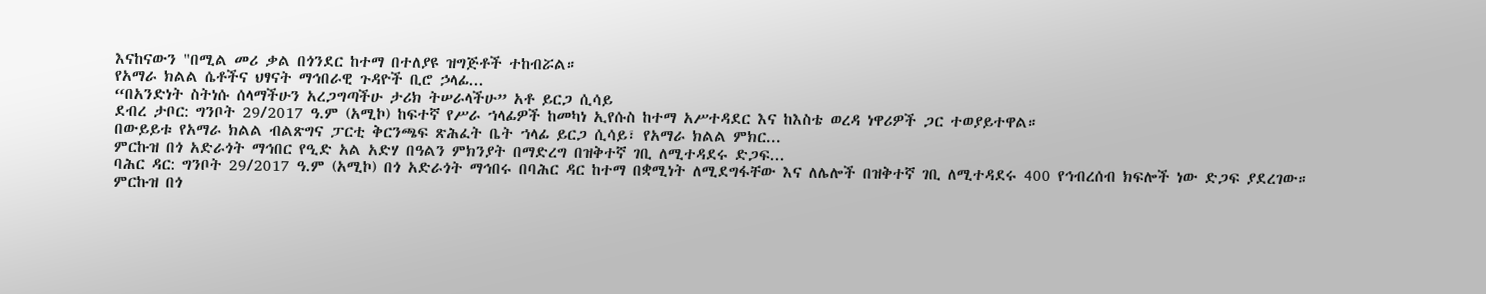እናከናውን "በሚል መሪ ቃል በጎንደር ከተማ በተለያዩ ዝግጅቶች ተከብሯል።
የአማራ ክልል ሴቶችና ህፃናት ማኅበራዊ ጉዳዮች ቢሮ ኃላፊ...
“በአንድነት ስትነሱ ሰላማችሁን አረጋግጣችሁ ታሪክ ትሠራላችሁ” አቶ ይርጋ ሲሳይ
ደብረ ታቦር: ግንቦት 29/2017 ዓ.ም (አሚኮ) ከፍተኛ የሥራ ኀላፊዎች ከመካነ ኢየሱስ ከተማ አሥተዳደር እና ከእስቴ ወረዳ ነዋሪዎች ጋር ተወያይተዋል።
በውይይቱ የአማራ ክልል ብልጽግና ፓርቲ ቅርንጫፍ ጽሕፈት ቤት ኀላፊ ይርጋ ሲሳይ፣ የአማራ ክልል ምክር...
ምርኩዝ በጎ አድራጎት ማኅበር የዒድ አል አድሃ በዓልን ምክንያት በማድረግ በዝቅተኛ ገቢ ለሚተዳደሩ ድጋፍ...
ባሕር ዳር: ግንቦት 29/2017 ዓ.ም (አሚኮ) በጎ አድራጎት ማኅበሩ በባሕር ዳር ከተማ በቋሚነት ለሚደግፋቸው እና ለሌሎች በዝቅተኛ ገቢ ለሚተዳደሩ 400 የኅብረሰብ ክፍሎች ነው ድጋፍ ያደረገው።
ምርኩዝ በጎ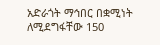አድራጎት ማኅበር በቋሚነት ለሚደግፋቸው 150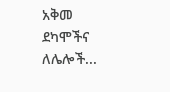አቅመ ደካሞችና ለሌሎች...